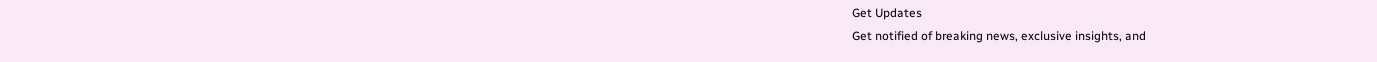Get Updates
Get notified of breaking news, exclusive insights, and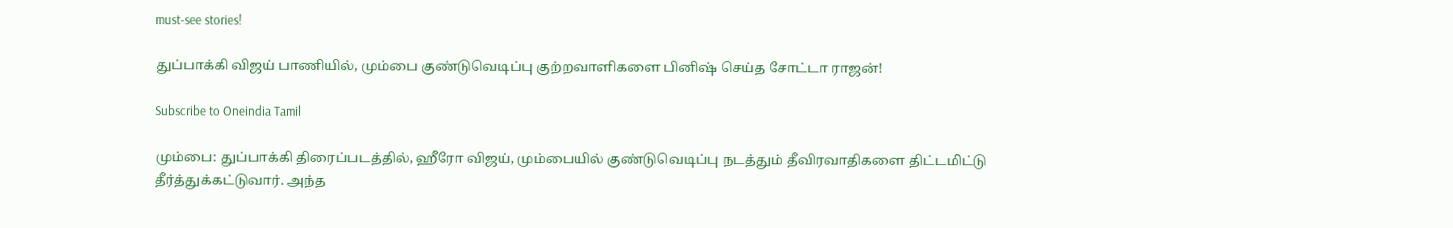must-see stories!

துப்பாக்கி விஜய் பாணியில், மும்பை குண்டுவெடிப்பு குற்றவாளிகளை பினிஷ் செய்த சோட்டா ராஜன்!

Subscribe to Oneindia Tamil

மும்பை: துப்பாக்கி திரைப்படத்தில், ஹீரோ விஜய், மும்பையில் குண்டுவெடிப்பு நடத்தும் தீவிரவாதிகளை திட்டமிட்டு தீர்த்துக்கட்டுவார். அந்த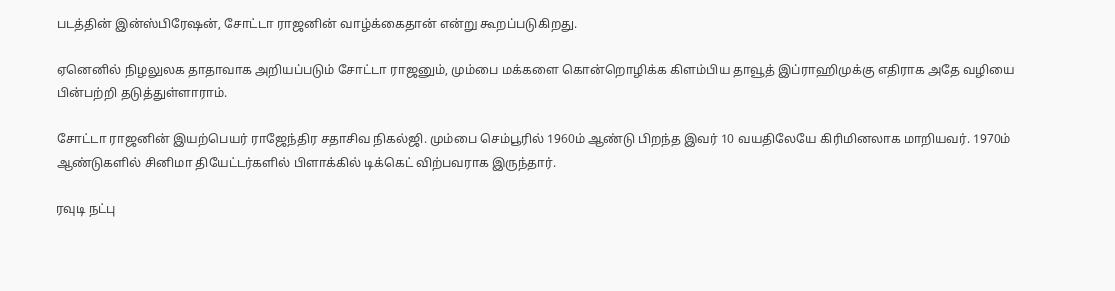படத்தின் இன்ஸ்பிரேஷன், சோட்டா ராஜனின் வாழ்க்கைதான் என்று கூறப்படுகிறது.

ஏனெனில் நிழலுலக தாதாவாக அறியப்படும் சோட்டா ராஜனும், மும்பை மக்களை கொன்றொழிக்க கிளம்பிய தாவூத் இப்ராஹிமுக்கு எதிராக அதே வழியை பின்பற்றி தடுத்துள்ளாராம்.

சோட்டா ராஜனின் இயற்பெயர் ராஜேந்திர சதாசிவ நிகல்ஜி. மும்பை செம்பூரில் 1960ம் ஆண்டு பிறந்த இவர் 10 வயதிலேயே கிரிமினலாக மாறியவர். 1970ம் ஆண்டுகளில் சினிமா தியேட்டர்களில் பிளாக்கில் டிக்கெட் விற்பவராக இருந்தார்.

ரவுடி நட்பு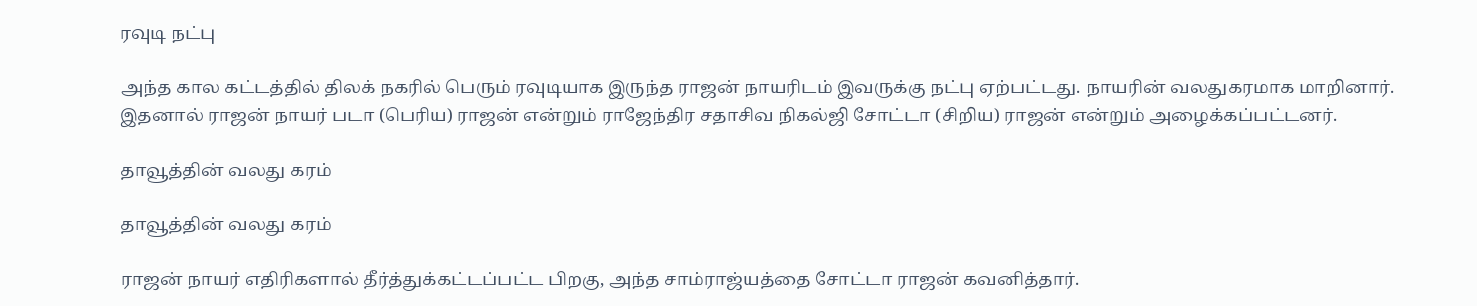ரவுடி நட்பு

அந்த கால கட்டத்தில் திலக் நகரில் பெரும் ரவுடியாக இருந்த ராஜன் நாயரிடம் இவருக்கு நட்பு ஏற்பட்டது. நாயரின் வலதுகரமாக மாறினார். இதனால் ராஜன் நாயர் படா (பெரிய) ராஜன் என்றும் ராஜேந்திர சதாசிவ நிகல்ஜி சோட்டா (சிறிய) ராஜன் என்றும் அழைக்கப்பட்டனர்.

தாவூத்தின் வலது கரம்

தாவூத்தின் வலது கரம்

ராஜன் நாயர் எதிரிகளால் தீர்த்துக்கட்டப்பட்ட பிறகு, அந்த சாம்ராஜ்யத்தை சோட்டா ராஜன் கவனித்தார்.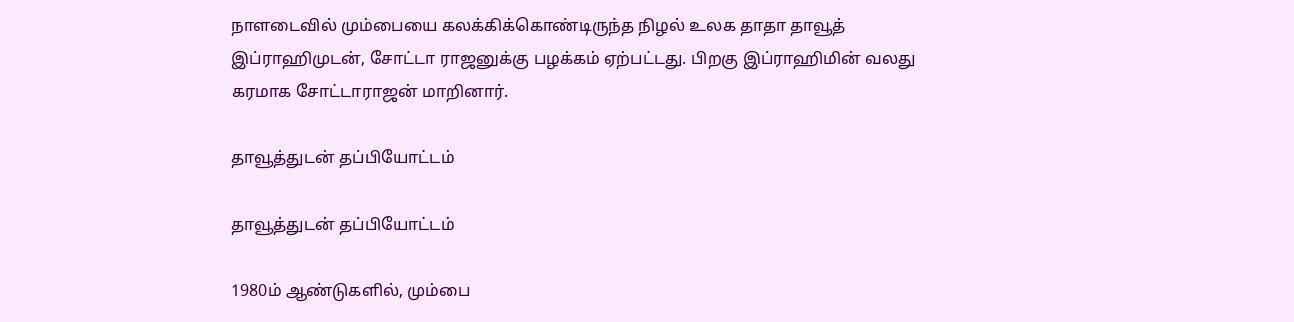நாளடைவில் மும்பையை கலக்கிக்கொண்டிருந்த நிழல் உலக தாதா தாவூத் இப்ராஹிமுடன், சோட்டா ராஜனுக்கு பழக்கம் ஏற்பட்டது. பிறகு இப்ராஹிமின் வலது கரமாக சோட்டாராஜன் மாறினார்.

தாவூத்துடன் தப்பியோட்டம்

தாவூத்துடன் தப்பியோட்டம்

1980ம் ஆண்டுகளில், மும்பை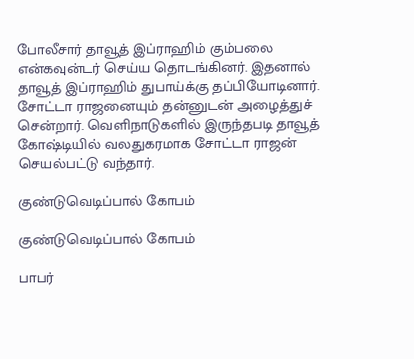போலீசார் தாவூத் இப்ராஹிம் கும்பலை என்கவுன்டர் செய்ய தொடங்கினர். இதனால் தாவூத் இப்ராஹிம் துபாய்க்கு தப்பியோடினார். சோட்டா ராஜனையும் தன்னுடன் அழைத்துச் சென்றார். வெளிநாடுகளில் இருந்தபடி தாவூத் கோஷ்டியில் வலதுகரமாக சோட்டா ராஜன் செயல்பட்டு வந்தார்.

குண்டுவெடிப்பால் கோபம்

குண்டுவெடிப்பால் கோபம்

பாபர்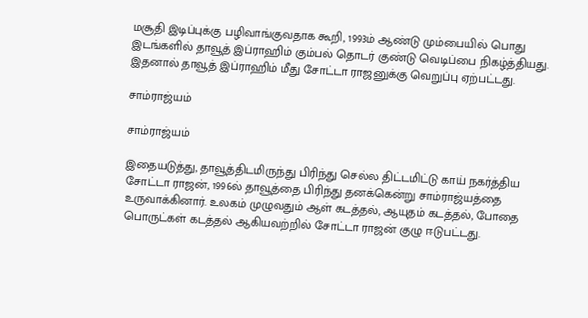மசூதி இடிப்புக்கு பழிவாங்குவதாக கூறி, 1993ம் ஆண்டு மும்பையில் பொது இடங்களில் தாவூத் இப்ராஹிம் கும்பல் தொடர் குண்டு வெடிப்பை நிகழ்த்தியது. இதனால் தாவூத் இப்ராஹிம் மீது சோட்டா ராஜனுக்கு வெறுப்பு ஏற்பட்டது.

சாம்ராஜ்யம்

சாம்ராஜ்யம்

இதையடுத்து, தாவூத்திடமிருந்து பிரிந்து செல்ல திட்டமிட்டு காய் நகர்த்திய சோட்டா ராஜன், 1996ல் தாவூத்தை பிரிந்து தனக்கென்று சாம்ராஜ்யத்தை உருவாக்கினார். உலகம் முழுவதும் ஆள் கடத்தல், ஆயுதம் கடத்தல், போதை பொருட்கள் கடத்தல் ஆகியவற்றில் சோட்டா ராஜன் குழு ஈடுபட்டது.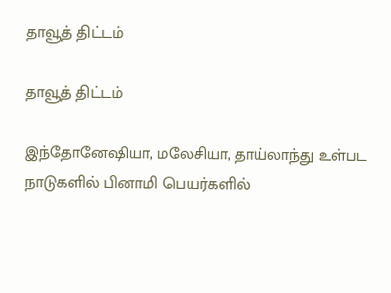தாவூத் திட்டம்

தாவூத் திட்டம்

இந்தோனேஷியா, மலேசியா, தாய்லாந்து உள்பட நாடுகளில் பினாமி பெயர்களில்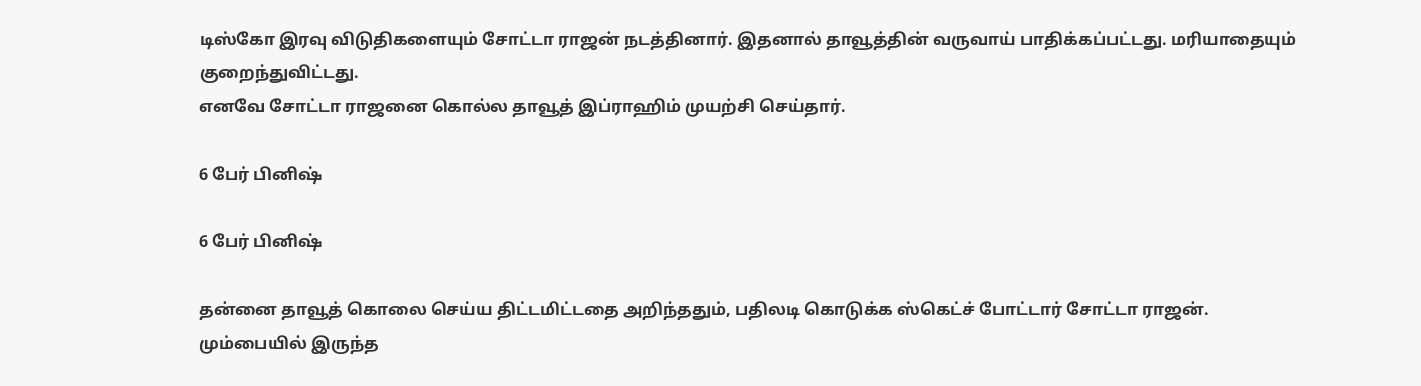டிஸ்கோ இரவு விடுதிகளையும் சோட்டா ராஜன் நடத்தினார். இதனால் தாவூத்தின் வருவாய் பாதிக்கப்பட்டது. மரியாதையும் குறைந்துவிட்டது.
எனவே சோட்டா ராஜனை கொல்ல தாவூத் இப்ராஹிம் முயற்சி செய்தார்.

6 பேர் பினிஷ்

6 பேர் பினிஷ்

தன்னை தாவூத் கொலை செய்ய திட்டமிட்டதை அறிந்ததும், பதிலடி கொடுக்க ஸ்கெட்ச் போட்டார் சோட்டா ராஜன். மும்பையில் இருந்த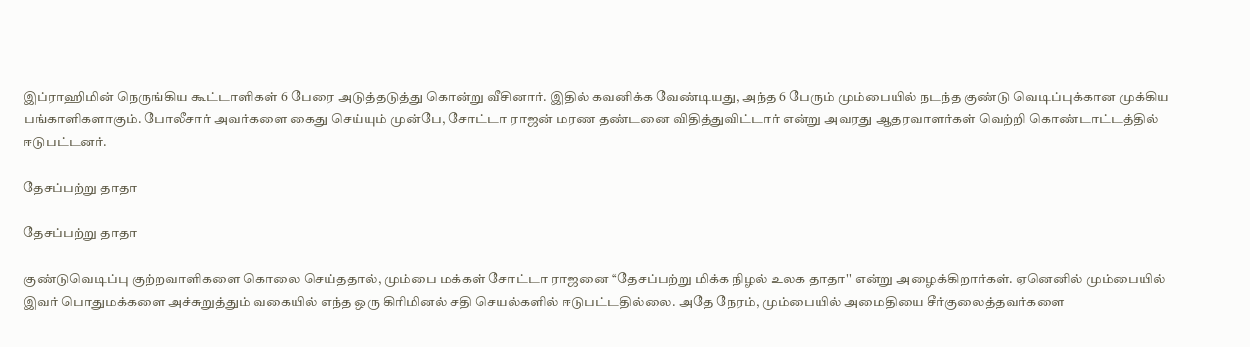இப்ராஹிமின் நெருங்கிய கூட்டாளிகள் 6 பேரை அடுத்தடுத்து கொன்று வீசினார். இதில் கவனிக்க வேண்டியது, அந்த 6 பேரும் மும்பையில் நடந்த குண்டு வெடிப்புக்கான முக்கிய பங்காளிகளாகும். போலீசார் அவர்களை கைது செய்யும் முன்பே, சோட்டா ராஜன் மரண தண்டனை விதித்துவிட்டார் என்று அவரது ஆதரவாளர்கள் வெற்றி கொண்டாட்டத்தில் ஈடுபட்டனர்.

தேசப்பற்று தாதா

தேசப்பற்று தாதா

குண்டுவெடிப்பு குற்றவாளிகளை கொலை செய்ததால், மும்பை மக்கள் சோட்டா ராஜனை ‘‘தேசப்பற்று மிக்க நிழல் உலக தாதா'' என்று அழைக்கிறார்கள். ஏனெனில் மும்பையில் இவர் பொதுமக்களை அச்சுறுத்தும் வகையில் எந்த ஒரு கிரிமினல் சதி செயல்களில் ஈடுபட்டதில்லை. அதே நேரம், மும்பையில் அமைதியை சீர்குலைத்தவர்களை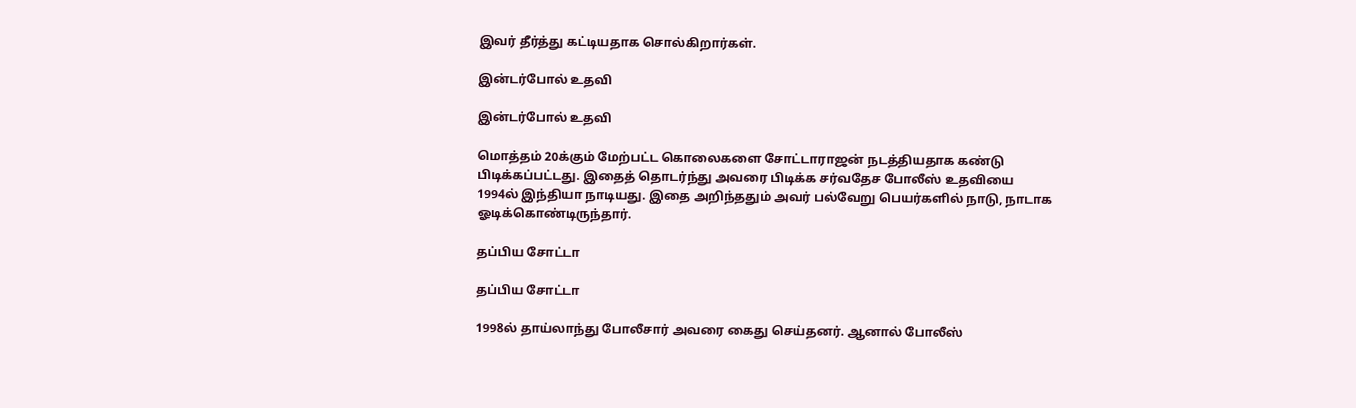இவர் தீர்த்து கட்டியதாக சொல்கிறார்கள்.

இன்டர்போல் உதவி

இன்டர்போல் உதவி

மொத்தம் 20க்கும் மேற்பட்ட கொலைகளை சோட்டாராஜன் நடத்தியதாக கண்டு பிடிக்கப்பட்டது. இதைத் தொடர்ந்து அவரை பிடிக்க சர்வதேச போலீஸ் உதவியை 1994ல் இந்தியா நாடியது. இதை அறிந்ததும் அவர் பல்வேறு பெயர்களில் நாடு, நாடாக ஓடிக்கொண்டிருந்தார்.

தப்பிய சோட்டா

தப்பிய சோட்டா

1998ல் தாய்லாந்து போலீசார் அவரை கைது செய்தனர். ஆனால் போலீஸ்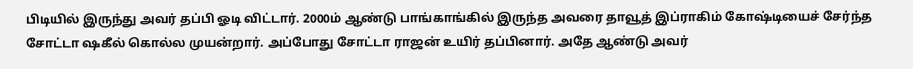பிடியில் இருந்து அவர் தப்பி ஓடி விட்டார். 2000ம் ஆண்டு பாங்காங்கில் இருந்த அவரை தாவூத் இப்ராகிம் கோஷ்டியைச் சேர்ந்த சோட்டா ஷகீல் கொல்ல முயன்றார். அப்போது சோட்டா ராஜன் உயிர் தப்பினார். அதே ஆண்டு அவர்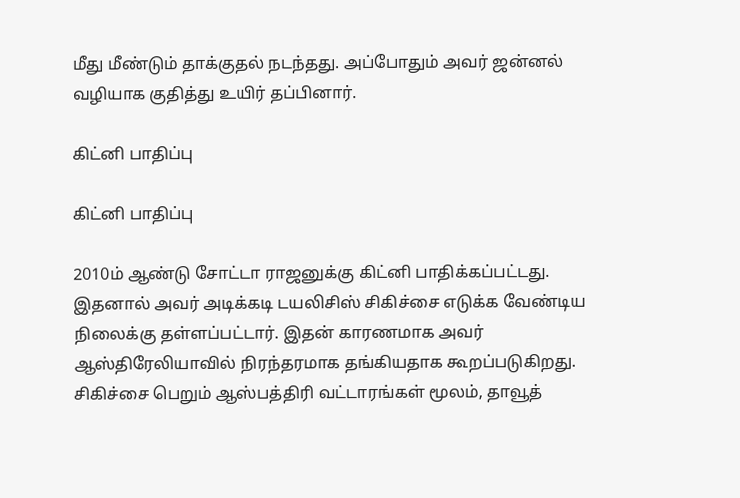மீது மீண்டும் தாக்குதல் நடந்தது. அப்போதும் அவர் ஜன்னல் வழியாக குதித்து உயிர் தப்பினார்.

கிட்னி பாதிப்பு

கிட்னி பாதிப்பு

2010ம் ஆண்டு சோட்டா ராஜனுக்கு கிட்னி பாதிக்கப்பட்டது. இதனால் அவர் அடிக்கடி டயலிசிஸ் சிகிச்சை எடுக்க வேண்டிய நிலைக்கு தள்ளப்பட்டார். இதன் காரணமாக அவர் ஆஸ்திரேலியாவில் நிரந்தரமாக தங்கியதாக கூறப்படுகிறது. சிகிச்சை பெறும் ஆஸ்பத்திரி வட்டாரங்கள் மூலம், தாவூத்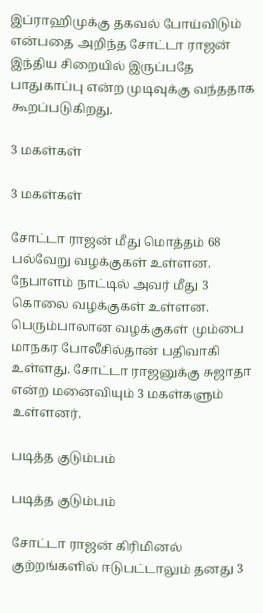இப்ராஹிமுக்கு தகவல் போய்விடும் என்பதை அறிந்த சோட்டா ராஜன் இந்திய சிறையில் இருப்பதே பாதுகாப்பு என்ற முடிவுக்கு வந்ததாக கூறப்படுகிறது.

3 மகள்கள்

3 மகள்கள்

சோட்டா ராஜன் மீது மொத்தம் 68 பல்வேறு வழக்குகள் உள்ளன. நேபாளம் நாட்டில் அவர் மீது 3 கொலை வழக்குகள் உள்ளன. பெரும்பாலான வழக்குகள் மும்பை மாநகர போலீசில்தான் பதிவாகி உள்ளது. சோட்டா ராஜனுக்கு சுஜாதா என்ற மனைவியும் 3 மகள்களும் உள்ளனர்.

படித்த குடும்பம்

படித்த குடும்பம்

சோட்டா ராஜன் கிரிமினல் குற்றங்களில் ஈடுபட்டாலும் தனது 3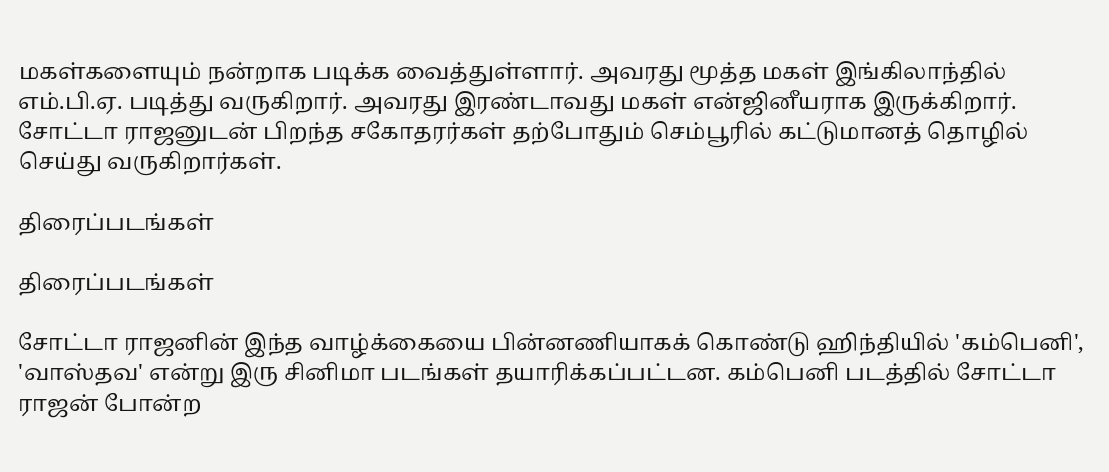மகள்களையும் நன்றாக படிக்க வைத்துள்ளார். அவரது மூத்த மகள் இங்கிலாந்தில் எம்.பி.ஏ. படித்து வருகிறார். அவரது இரண்டாவது மகள் என்ஜினீயராக இருக்கிறார். சோட்டா ராஜனுடன் பிறந்த சகோதரர்கள் தற்போதும் செம்பூரில் கட்டுமானத் தொழில் செய்து வருகிறார்கள்.

திரைப்படங்கள்

திரைப்படங்கள்

சோட்டா ராஜனின் இந்த வாழ்க்கையை பின்னணியாகக் கொண்டு ஹிந்தியில் 'கம்பெனி', 'வாஸ்தவ' என்று இரு சினிமா படங்கள் தயாரிக்கப்பட்டன. கம்பெனி படத்தில் சோட்டா ராஜன் போன்ற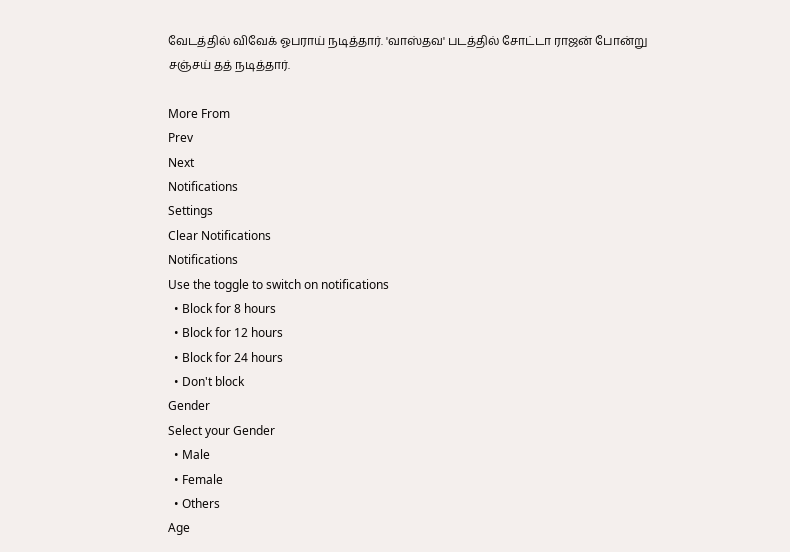வேடத்தில் விவேக் ஓபராய் நடித்தார். 'வாஸ்தவ' படத்தில் சோட்டா ராஜன் போன்று சஞ்சய் தத் நடித்தார்.

More From
Prev
Next
Notifications
Settings
Clear Notifications
Notifications
Use the toggle to switch on notifications
  • Block for 8 hours
  • Block for 12 hours
  • Block for 24 hours
  • Don't block
Gender
Select your Gender
  • Male
  • Female
  • Others
Age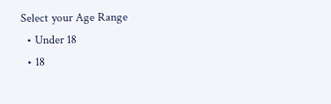Select your Age Range
  • Under 18
  • 18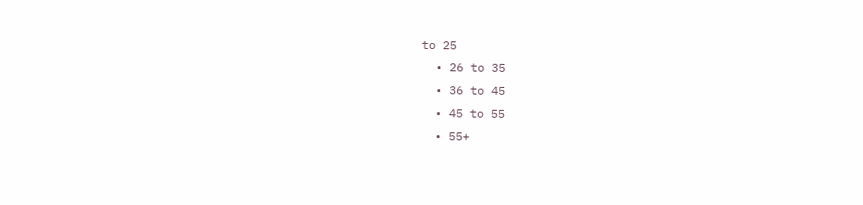to 25
  • 26 to 35
  • 36 to 45
  • 45 to 55
  • 55+